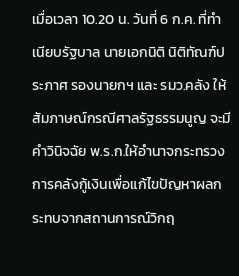เมื่อเวลา 10.20 น. วันที่ 6 ก.ค. ที่ทำเนียบรัฐบาล นายเอกนิติ นิติทัณฑ์ประภาศ รองนายกฯ และ รมว.คลัง ให้สัมภาษณ์กรณีศาลรัฐธรรมนูญ จะมีคำวินิจฉัย พ.ร.ก.ให้อำนาจกระทรวงการคลังกู้เงินเพื่อแก้ไขปัญหาผลกระทบจากสถานการณ์วิกฤ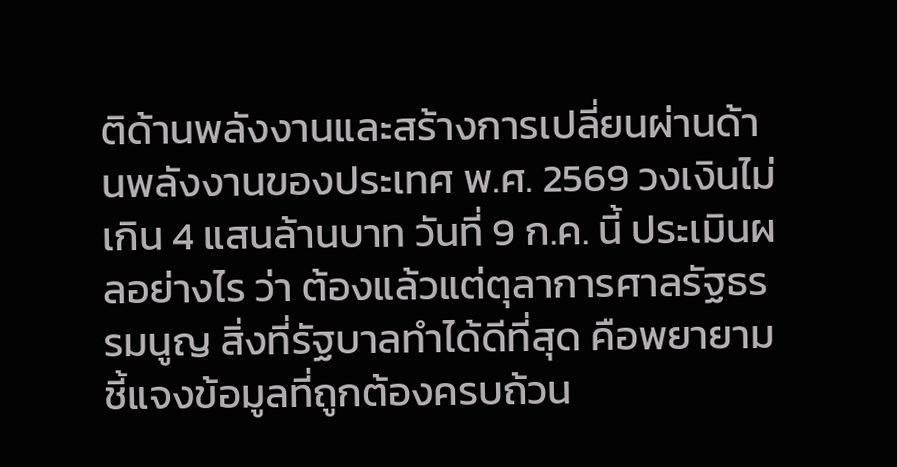ติด้านพลังงานและสร้างการเปลี่ยนผ่านด้านพลังงานของประเทศ พ.ศ. 2569 วงเงินไม่เกิน 4 แสนล้านบาท วันที่ 9 ก.ค. นี้ ประเมินผลอย่างไร ว่า ต้องแล้วแต่ตุลาการศาลรัฐธรรมนูญ สิ่งที่รัฐบาลทำได้ดีที่สุด คือพยายามชี้แจงข้อมูลที่ถูกต้องครบถ้วน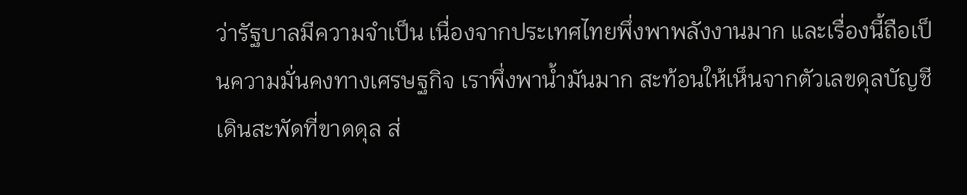ว่ารัฐบาลมีความจำเป็น เนื่องจากประเทศไทยพึ่งพาพลังงานมาก และเรื่องนี้ถือเป็นความมั่นคงทางเศรษฐกิจ เราพึ่งพาน้ำมันมาก สะท้อนให้เห็นจากตัวเลขดุลบัญชีเดินสะพัดที่ขาดดุล ส่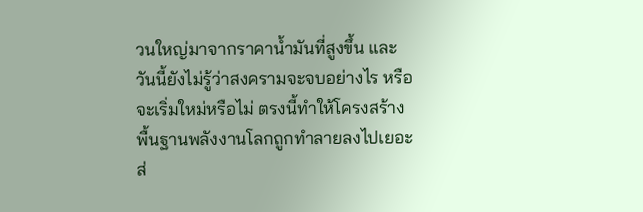วนใหญ่มาจากราคาน้ำมันที่สูงขึ้น และวันนี้ยังไม่รู้ว่าสงครามจะจบอย่างไร หรือจะเริ่มใหม่หรือไม่ ตรงนี้ทำให้โครงสร้างพื้นฐานพลังงานโลกถูกทำลายลงไปเยอะ ส่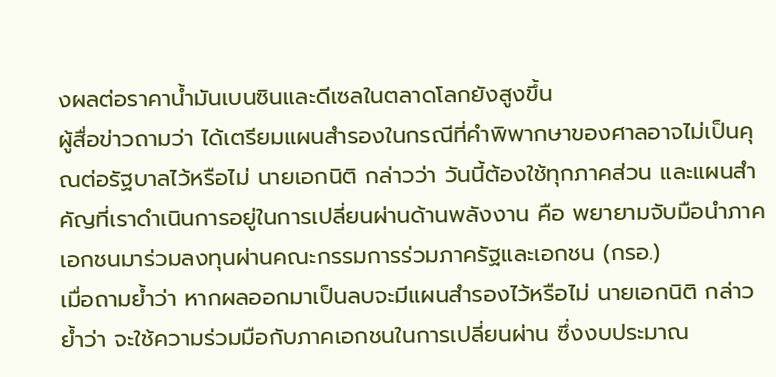งผลต่อราคาน้ำมันเบนซินและดีเซลในตลาดโลกยังสูงขึ้น
ผู้สื่อข่าวถามว่า ได้เตรียมแผนสำรองในกรณีที่คำพิพากษาของศาลอาจไม่เป็นคุณต่อรัฐบาลไว้หรือไม่ นายเอกนิติ กล่าวว่า วันนี้ต้องใช้ทุกภาคส่วน และแผนสำคัญที่เราดำเนินการอยู่ในการเปลี่ยนผ่านด้านพลังงาน คือ พยายามจับมือนำภาคเอกชนมาร่วมลงทุนผ่านคณะกรรมการร่วมภาครัฐและเอกชน (กรอ.)
เมื่อถามย้ำว่า หากผลออกมาเป็นลบจะมีแผนสำรองไว้หรือไม่ นายเอกนิติ กล่าวย้ำว่า จะใช้ความร่วมมือกับภาคเอกชนในการเปลี่ยนผ่าน ซึ่งงบประมาณ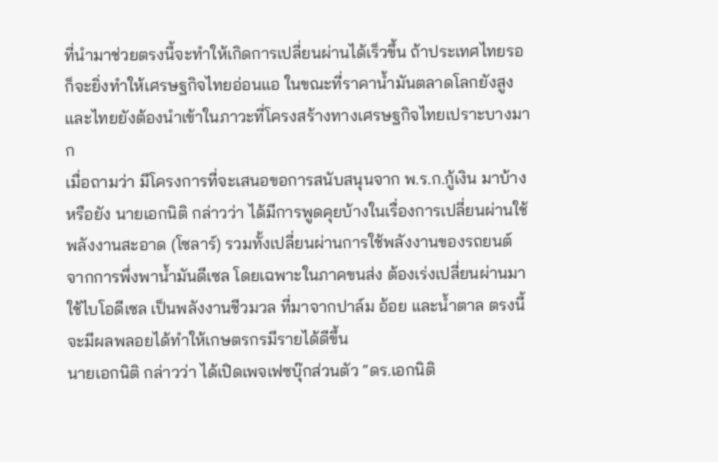ที่นำมาช่วยตรงนี้จะทำให้เกิดการเปลี่ยนผ่านได้เร็วขึ้น ถ้าประเทศไทยรอก็จะยิ่งทำให้เศรษฐกิจไทยอ่อนแอ ในขณะที่ราคาน้ำมันตลาดโลกยังสูง และไทยยังต้องนำเข้าในภาวะที่โครงสร้างทางเศรษฐกิจไทยเปราะบางมาก
เมื่อถามว่า มีโครงการที่จะเสนอขอการสนับสนุนจาก พ.ร.ก.กู้เงิน มาบ้างหรือยัง นายเอกนิติ กล่าวว่า ได้มีการพูดคุยบ้างในเรื่องการเปลี่ยนผ่านใช้พลังงานสะอาด (โซลาร์) รวมทั้งเปลี่ยนผ่านการใช้พลังงานของรถยนต์ จากการพึ่งพาน้ำมันดีเซล โดยเฉพาะในภาคขนส่ง ต้องเร่งเปลี่ยนผ่านมาใช้ไบโอดีเซล เป็นพลังงานชีวมวล ที่มาจากปาล์ม อ้อย และน้ำตาล ตรงนี้จะมีผลพลอยได้ทำให้เกษตรกรมีรายได้ดีขึ้น
นายเอกนิติ กล่าวว่า ได้เปิดเพจเฟซบุ๊กส่วนตัว “ดร.เอกนิติ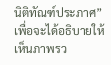นิติทัณฑ์ประภาศ” เพื่อจะได้อธิบายให้เห็นภาพรว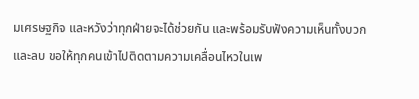มเศรษฐกิจ และหวังว่าทุกฝ่ายจะได้ช่วยกัน และพร้อมรับฟังความเห็นทั้งบวกและลบ ขอให้ทุกคนเข้าไปติดตามความเคลื่อนไหวในเพ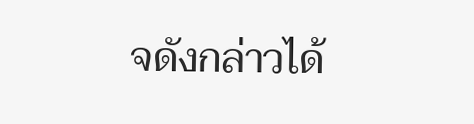จดังกล่าวได้